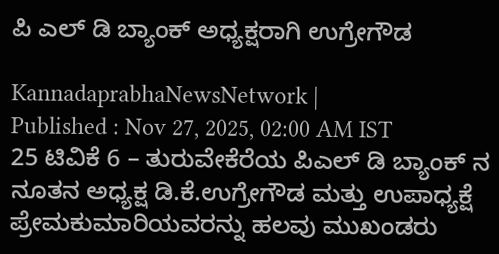ಪಿ ಎಲ್ ಡಿ ಬ್ಯಾಂಕ್ ಅಧ್ಯಕ್ಷರಾಗಿ ಉಗ್ರೇಗೌಡ

KannadaprabhaNewsNetwork |
Published : Nov 27, 2025, 02:00 AM IST
25 ಟಿವಿಕೆ 6 – ತುರುವೇಕೆರೆಯ ಪಿಎಲ್‌ ಡಿ ಬ್ಯಾಂಕ್‌ ನ ನೂತನ ಅಧ್ಯಕ್ಷ ಡಿ.ಕೆ.ಉಗ್ರೇಗೌಡ ಮತ್ತು ಉಪಾಧ್ಯಕ್ಷೆ ಪ್ರೇಮಕುಮಾರಿಯವರನ್ನು ಹಲವು ಮುಖಂಡರು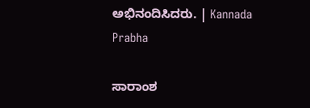ಅಭಿನಂದಿಸಿದರು. | Kannada Prabha

ಸಾರಾಂಶ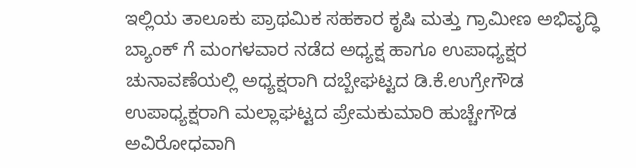ಇಲ್ಲಿಯ ತಾಲೂಕು ಪ್ರಾಥಮಿಕ ಸಹಕಾರ ಕೃಷಿ ಮತ್ತು ಗ್ರಾಮೀಣ ಅಭಿವೃದ್ಧಿ ಬ್ಯಾಂಕ್‌ ಗೆ ಮಂಗಳವಾರ ನಡೆದ ಅಧ್ಯಕ್ಷ ಹಾಗೂ ಉಪಾಧ್ಯಕ್ಷರ ಚುನಾವಣೆಯಲ್ಲಿ ಅಧ್ಯಕ್ಷರಾಗಿ ದಬ್ಬೇಘಟ್ಟದ ಡಿ.ಕೆ.ಉಗ್ರೇಗೌಡ ಉಪಾಧ್ಯಕ್ಷರಾಗಿ ಮಲ್ಲಾಘಟ್ಟದ ಪ್ರೇಮಕುಮಾರಿ ಹುಚ್ಚೇಗೌಡ ಅವಿರೋಧವಾಗಿ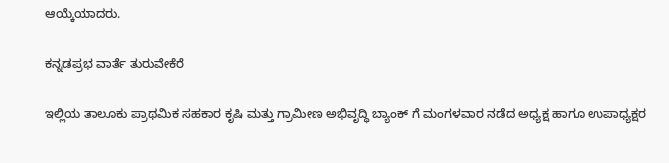ಆಯ್ಕೆಯಾದರು.

ಕನ್ನಡಪ್ರಭ ವಾರ್ತೆ ತುರುವೇಕೆರೆ

ಇಲ್ಲಿಯ ತಾಲೂಕು ಪ್ರಾಥಮಿಕ ಸಹಕಾರ ಕೃಷಿ ಮತ್ತು ಗ್ರಾಮೀಣ ಅಭಿವೃದ್ಧಿ ಬ್ಯಾಂಕ್‌ ಗೆ ಮಂಗಳವಾರ ನಡೆದ ಅಧ್ಯಕ್ಷ ಹಾಗೂ ಉಪಾಧ್ಯಕ್ಷರ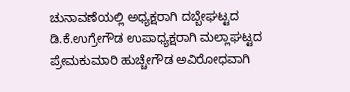ಚುನಾವಣೆಯಲ್ಲಿ ಅಧ್ಯಕ್ಷರಾಗಿ ದಬ್ಬೇಘಟ್ಟದ ಡಿ.ಕೆ.ಉಗ್ರೇಗೌಡ ಉಪಾಧ್ಯಕ್ಷರಾಗಿ ಮಲ್ಲಾಘಟ್ಟದ ಪ್ರೇಮಕುಮಾರಿ ಹುಚ್ಚೇಗೌಡ ಅವಿರೋಧವಾಗಿ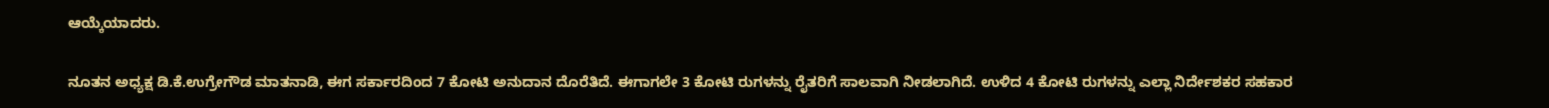ಆಯ್ಕೆಯಾದರು.

ನೂತನ ಅಧ್ಯಕ್ಷ ಡಿ.ಕೆ.ಉಗ್ರೇಗೌಡ ಮಾತನಾಡಿ, ಈಗ ಸರ್ಕಾರದಿಂದ 7 ಕೋಟಿ ಅನುದಾನ ದೊರೆತಿದೆ. ಈಗಾಗಲೇ 3 ಕೋಟಿ ರುಗಳನ್ನು ರೈತರಿಗೆ ಸಾಲವಾಗಿ ನೀಡಲಾಗಿದೆ. ಉಳಿದ 4 ಕೋಟಿ ರುಗಳನ್ನು ಎಲ್ಲಾ ನಿರ್ದೇಶಕರ ಸಹಕಾರ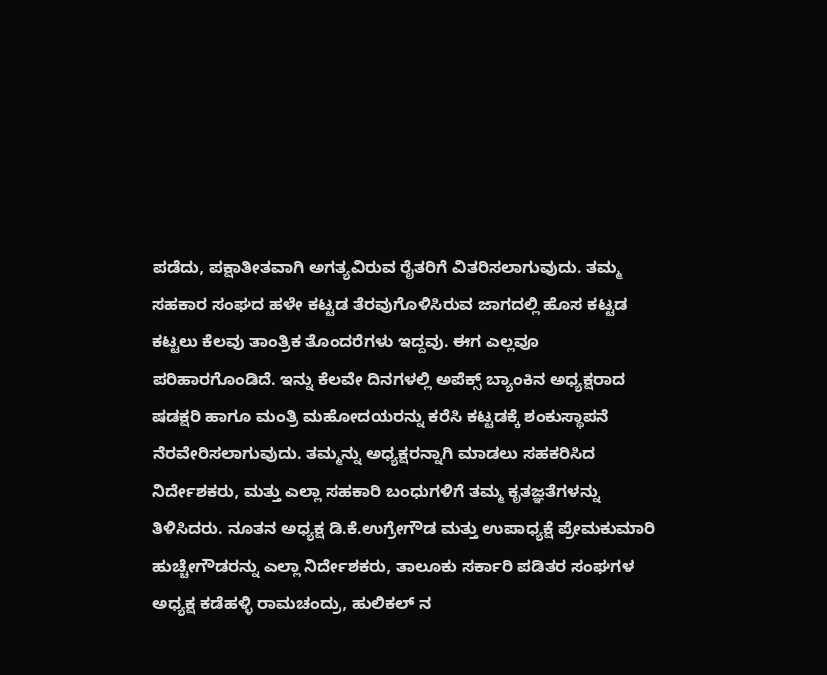ಪಡೆದು, ಪಕ್ಷಾತೀತವಾಗಿ ಅಗತ್ಯವಿರುವ ರೈತರಿಗೆ ವಿತರಿಸಲಾಗುವುದು. ತಮ್ಮ ಸಹಕಾರ ಸಂಘದ ಹಳೇ ಕಟ್ಟಡ ತೆರವುಗೊಳಿಸಿರುವ ಜಾಗದಲ್ಲಿ ಹೊಸ ಕಟ್ಟಡ ಕಟ್ಟಲು ಕೆಲವು ತಾಂತ್ರಿಕ ತೊಂದರೆಗಳು ಇದ್ದವು. ಈಗ ಎಲ್ಲವೂ ಪರಿಹಾರಗೊಂಡಿದೆ. ಇನ್ನು ಕೆಲವೇ ದಿನಗಳಲ್ಲಿ ಅಪೆಕ್ಸ್‌ ಬ್ಯಾಂಕಿನ ಅಧ್ಯಕ್ಷರಾದ ಷಡಕ್ಷರಿ ಹಾಗೂ ಮಂತ್ರಿ ಮಹೋದಯರನ್ನು ಕರೆಸಿ ಕಟ್ಟಡಕ್ಕೆ ಶಂಕುಸ್ಥಾಪನೆ ನೆರವೇರಿಸಲಾಗುವುದು. ತಮ್ಮನ್ನು ಅಧ್ಯಕ್ಷರನ್ನಾಗಿ ಮಾಡಲು ಸಹಕರಿಸಿದ ನಿರ್ದೇಶಕರು, ಮತ್ತು ಎಲ್ಲಾ ಸಹಕಾರಿ ಬಂಧುಗಳಿಗೆ ತಮ್ಮ ಕೃತಜ್ಞತೆಗಳನ್ನು ತಿಳಿಸಿದರು. ನೂತನ ಅಧ್ಯಕ್ಷ ಡಿ.ಕೆ.ಉಗ್ರೇಗೌಡ ಮತ್ತು ಉಪಾಧ್ಯಕ್ಷೆ ಪ್ರೇಮಕುಮಾರಿ ಹುಚ್ಚೇಗೌಡರನ್ನು ಎಲ್ಲಾ ನಿರ್ದೇಶಕರು, ತಾಲೂಕು ಸರ್ಕಾರಿ ಪಡಿತರ ಸಂಘಗಳ ಅಧ್ಯಕ್ಷ ಕಡೆಹಳ್ಳಿ ರಾಮಚಂದ್ರು, ಹುಲಿಕಲ್ ನ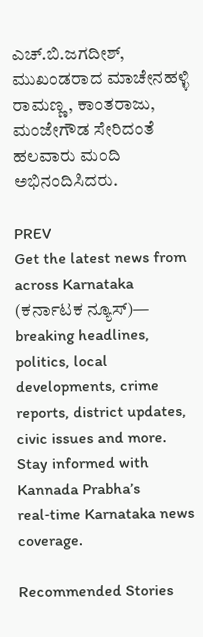ಎಚ್.ಬಿ.ಜಗದೀಶ್‌, ಮುಖಂಡರಾದ ಮಾಚೇನಹಳ್ಳಿ ರಾಮಣ್ಣ, ಕಾಂತರಾಜು, ಮಂಜೇಗೌಡ ಸೇರಿದಂತೆ ಹಲವಾರು ಮಂದಿ ಅಭಿನಂದಿಸಿದರು.

PREV
Get the latest news from across Karnataka (ಕರ್ನಾಟಕ ನ್ಯೂಸ್)— breaking headlines, politics, local developments, crime reports, district updates, civic issues and more. Stay informed with Kannada Prabha’s real‑time Karnataka news coverage.

Recommended Stories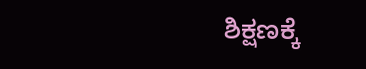ಶಿಕ್ಷಣಕ್ಕೆ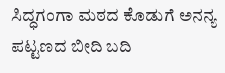ಸಿದ್ಧಗಂಗಾ ಮಠದ ಕೊಡುಗೆ ಅನನ್ಯ
ಪಟ್ಟಣದ ಬೀದಿ ಬದಿ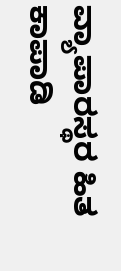ವ್ಯಾಪಾರಸ್ಥರ ಹಿತ ಕಾಪಾಡಿ